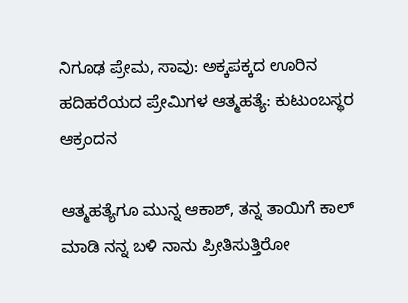ನಿಗೂಢ ಪ್ರೇಮ, ಸಾವು: ಅಕ್ಕಪಕ್ಕದ ಊರಿನ ಹದಿಹರೆಯದ ಪ್ರೇಮಿಗಳ ಆತ್ಮಹತ್ಯೆ: ಕುಟುಂಬಸ್ಥರ ಆಕ್ರಂದನ

ಆತ್ಮಹತ್ಯೆಗೂ ಮುನ್ನ ಆಕಾಶ್, ತನ್ನ ತಾಯಿಗೆ ಕಾಲ್ ಮಾಡಿ ನನ್ನ ಬಳಿ‌ ನಾನು ಪ್ರೀತಿಸುತ್ತಿರೋ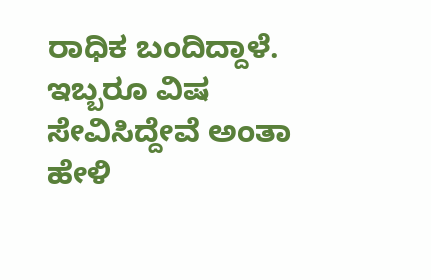ರಾಧಿಕ ಬಂದಿದ್ದಾಳೆ. ಇಬ್ಬರೂ ವಿಷ ಸೇವಿಸಿದ್ದೇವೆ ಅಂತಾ ಹೇಳಿ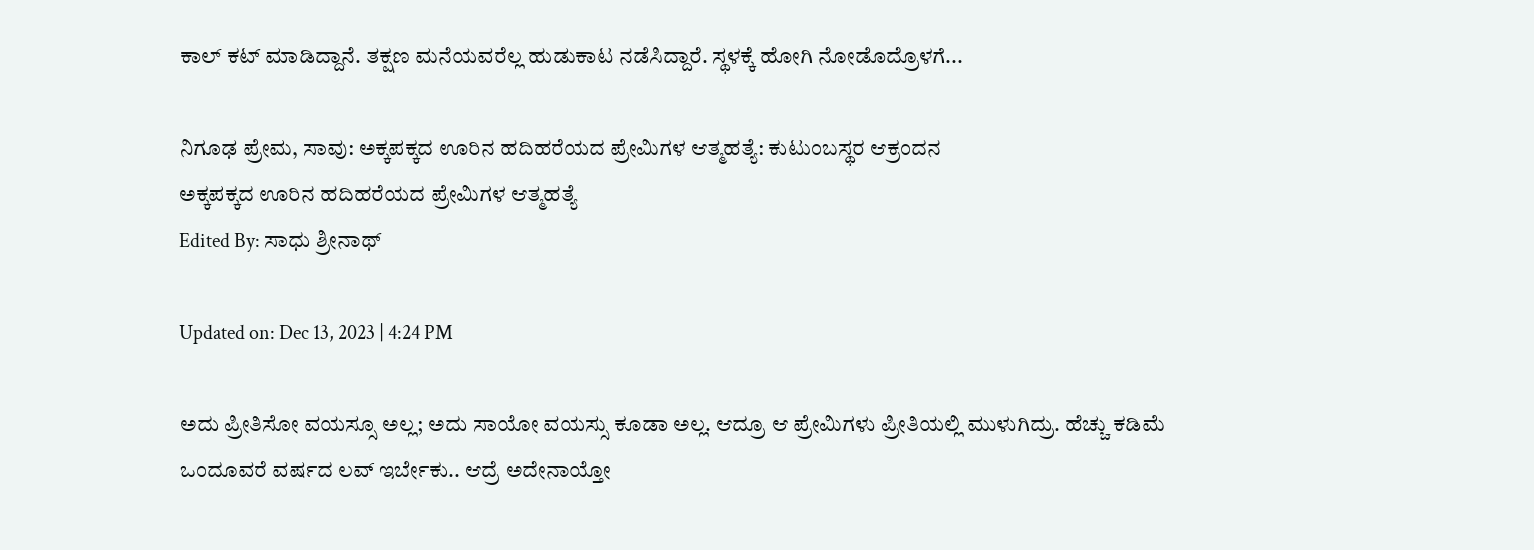ಕಾಲ್ ಕಟ್ ಮಾಡಿದ್ದಾನೆ. ತಕ್ಷಣ ಮನೆಯವರೆಲ್ಲ ಹುಡುಕಾಟ ನಡೆಸಿದ್ದಾರೆ. ಸ್ಥಳಕ್ಕೆ ಹೋಗಿ ನೋಡೊದ್ರೊಳಗೆ...

ನಿಗೂಢ ಪ್ರೇಮ, ಸಾವು: ಅಕ್ಕಪಕ್ಕದ ಊರಿನ ಹದಿಹರೆಯದ ಪ್ರೇಮಿಗಳ ಆತ್ಮಹತ್ಯೆ: ಕುಟುಂಬಸ್ಥರ ಆಕ್ರಂದನ
ಅಕ್ಕಪಕ್ಕದ ಊರಿನ ಹದಿಹರೆಯದ ಪ್ರೇಮಿಗಳ ಆತ್ಮಹತ್ಯೆ
Edited By: ಸಾಧು ಶ್ರೀನಾಥ್

Updated on: Dec 13, 2023 | 4:24 PM

ಅದು ಪ್ರೀತಿಸೋ ವಯಸ್ಸೂ ಅಲ್ಲ; ಅದು ಸಾಯೋ ವಯಸ್ಸು ಕೂಡಾ ಅಲ್ಲ. ಆದ್ರೂ ಆ ಪ್ರೇಮಿಗಳು ಪ್ರೀತಿಯಲ್ಲಿ ಮುಳುಗಿದ್ರು. ಹೆಚ್ಚು ಕಡಿಮೆ ಒಂದೂವರೆ ವರ್ಷದ ಲವ್ ಇರ್ಬೇಕು.. ಆದ್ರೆ ಅದೇನಾಯ್ತೋ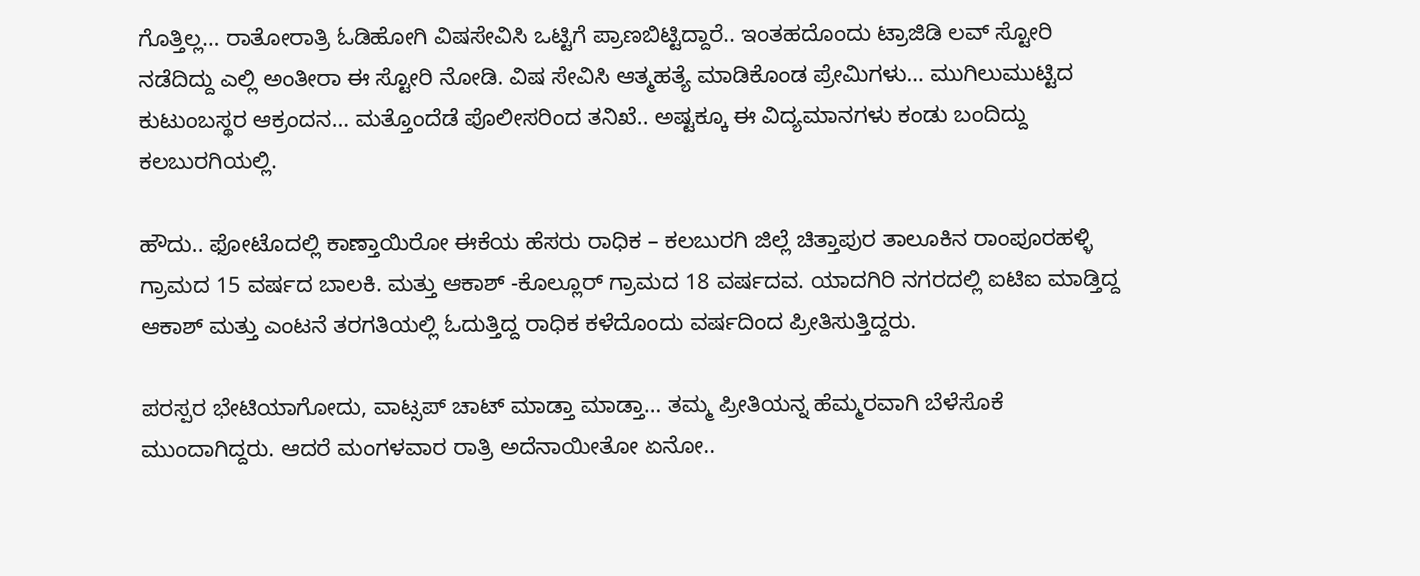ಗೊತ್ತಿಲ್ಲ… ರಾತೋರಾತ್ರಿ ಓಡಿಹೋಗಿ ವಿಷಸೇವಿಸಿ ಒಟ್ಟಿಗೆ ಪ್ರಾಣಬಿಟ್ಟಿದ್ದಾರೆ.. ಇಂತಹದೊಂದು ಟ್ರಾಜಿಡಿ ಲವ್ ಸ್ಟೋರಿ ನಡೆದಿದ್ದು ಎಲ್ಲಿ ಅಂತೀರಾ ಈ ಸ್ಟೋರಿ ನೋಡಿ. ವಿಷ ಸೇವಿಸಿ ಆತ್ಮಹತ್ಯೆ ಮಾಡಿಕೊಂಡ ಪ್ರೇಮಿಗಳು… ಮುಗಿಲುಮುಟ್ಟಿದ ಕುಟುಂಬಸ್ಥರ ಆಕ್ರಂದನ… ಮತ್ತೊಂದೆಡೆ ಪೊಲೀಸರಿಂದ ತನಿಖೆ.. ಅಷ್ಟಕ್ಕೂ ಈ ವಿದ್ಯಮಾನಗಳು ಕಂಡು ಬಂದಿದ್ದು ಕಲಬುರಗಿಯಲ್ಲಿ.

ಹೌದು.. ಫೋಟೊದಲ್ಲಿ ಕಾಣ್ತಾಯಿರೋ ಈಕೆಯ ಹೆಸರು ರಾಧಿಕ – ಕಲಬುರಗಿ ಜಿಲ್ಲೆ ಚಿತ್ತಾಪುರ ತಾಲೂಕಿನ ರಾಂಪೂರಹಳ್ಳಿ ಗ್ರಾಮದ 15 ವರ್ಷದ ಬಾಲಕಿ. ಮತ್ತು ಆಕಾಶ್ -ಕೊಲ್ಲೂರ್ ಗ್ರಾಮದ 18 ವರ್ಷದವ. ಯಾದಗಿರಿ ನಗರದಲ್ಲಿ ಐಟಿಐ ಮಾಡ್ತಿದ್ದ ಆಕಾಶ್ ಮತ್ತು ಎಂಟನೆ ತರಗತಿಯಲ್ಲಿ ಓದುತ್ತಿದ್ದ ರಾಧಿಕ ಕಳೆದೊಂದು ವರ್ಷದಿಂದ ಪ್ರೀತಿಸುತ್ತಿದ್ದರು.

ಪರಸ್ಪರ ಭೇಟಿಯಾಗೋದು, ವಾಟ್ಸಪ್‌ ಚಾಟ್ ಮಾಡ್ತಾ ಮಾಡ್ತಾ… ತಮ್ಮ ಪ್ರೀತಿಯನ್ನ ಹೆಮ್ಮರವಾಗಿ ಬೆಳೆಸೊಕೆ ಮುಂದಾಗಿದ್ದರು. ಆದರೆ ಮಂಗಳವಾರ ರಾತ್ರಿ ಅದೆನಾಯೀತೋ ಏನೋ..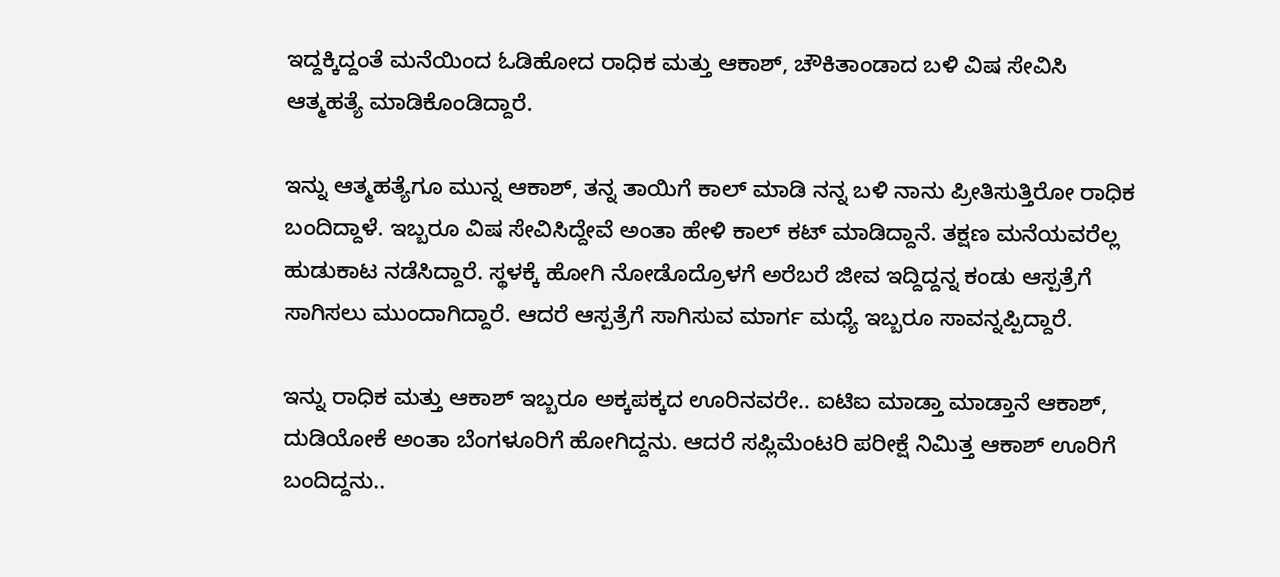ಇದ್ದಕ್ಕಿದ್ದಂತೆ ಮನೆಯಿಂದ ಓಡಿಹೋದ ರಾಧಿಕ ಮತ್ತು ಆಕಾಶ್, ಚೌಕಿತಾಂಡಾದ ಬಳಿ ವಿಷ ಸೇವಿಸಿ ಆತ್ಮಹತ್ಯೆ ಮಾಡಿಕೊಂಡಿದ್ದಾರೆ.

ಇನ್ನು ಆತ್ಮಹತ್ಯೆಗೂ ಮುನ್ನ ಆಕಾಶ್, ತನ್ನ ತಾಯಿಗೆ ಕಾಲ್ ಮಾಡಿ ನನ್ನ ಬಳಿ‌ ನಾನು ಪ್ರೀತಿಸುತ್ತಿರೋ ರಾಧಿಕ ಬಂದಿದ್ದಾಳೆ. ಇಬ್ಬರೂ ವಿಷ ಸೇವಿಸಿದ್ದೇವೆ ಅಂತಾ ಹೇಳಿ ಕಾಲ್ ಕಟ್ ಮಾಡಿದ್ದಾನೆ. ತಕ್ಷಣ ಮನೆಯವರೆಲ್ಲ ಹುಡುಕಾಟ ನಡೆಸಿದ್ದಾರೆ. ಸ್ಥಳಕ್ಕೆ ಹೋಗಿ ನೋಡೊದ್ರೊಳಗೆ ಅರೆಬರೆ ಜೀವ ಇದ್ದಿದ್ದನ್ನ ಕಂಡು ಆಸ್ಪತ್ರೆಗೆ ಸಾಗಿಸಲು ಮುಂದಾಗಿದ್ದಾರೆ. ಆದರೆ ಆಸ್ಪತ್ರೆಗೆ ಸಾಗಿಸುವ ಮಾರ್ಗ ಮಧ್ಯೆ ಇಬ್ಬರೂ ಸಾವನ್ನಪ್ಪಿದ್ದಾರೆ.

ಇನ್ನು ರಾಧಿಕ ಮತ್ತು ಆಕಾಶ್ ಇಬ್ಬರೂ ಅಕ್ಕಪಕ್ಕದ ಊರಿನವರೇ.. ಐಟಿಐ ಮಾಡ್ತಾ ಮಾಡ್ತಾನೆ ಆಕಾಶ್, ದುಡಿಯೋಕೆ ಅಂತಾ ಬೆಂಗಳೂರಿಗೆ ಹೋಗಿದ್ದನು. ಆದರೆ ಸಪ್ಲಿಮೆಂಟರಿ ಪರೀಕ್ಷೆ ನಿಮಿತ್ತ ಆಕಾಶ್ ಊರಿಗೆ ಬಂದಿದ್ದನು..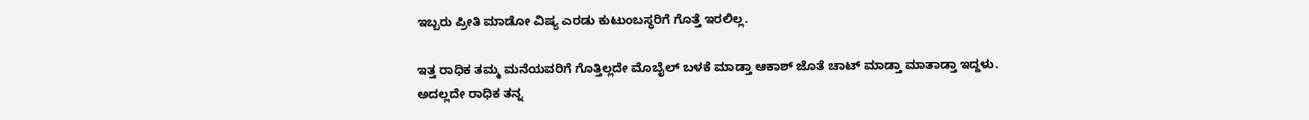ಇಬ್ಬರು ಪ್ರೀತಿ ಮಾಡೋ ವಿಷ್ಯ ಎರಡು ಕುಟುಂಬಸ್ಥರಿಗೆ ಗೊತ್ತೆ ಇರಲಿಲ್ಲ.

ಇತ್ತ ರಾಧಿಕ ತಮ್ಮ ಮನೆಯವರಿಗೆ ಗೊತ್ತಿಲ್ಲದೇ ಮೊಬೈಲ್ ಬಳಕೆ ಮಾಡ್ತಾ ಆಕಾಶ್ ಜೊತೆ ಚಾಟ್ ಮಾಡ್ತಾ ಮಾತಾಡ್ತಾ ಇದ್ದಳು. ಅದಲ್ಲದೇ ರಾಧಿಕ ತನ್ನ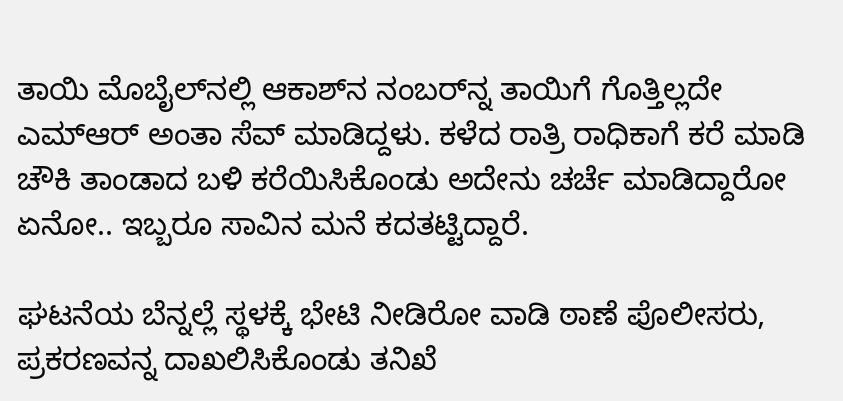ತಾಯಿ ಮೊಬೈಲ್‌ನಲ್ಲಿ ಆಕಾಶ್‌ನ ನಂಬರ್‌ನ್ನ ತಾಯಿಗೆ ಗೊತ್ತಿಲ್ಲದೇ ಎಮ್‌ಆರ್ ಅಂತಾ ಸೆವ್ ಮಾಡಿದ್ದಳು. ಕಳೆದ ರಾತ್ರಿ ರಾಧಿಕಾಗೆ ಕರೆ ಮಾಡಿ ಚೌಕಿ ತಾಂಡಾದ ಬಳಿ ಕರೆಯಿಸಿಕೊಂಡು ಅದೇನು ಚರ್ಚೆ ಮಾಡಿದ್ದಾರೋ ಏನೋ.. ಇಬ್ಬರೂ ಸಾವಿನ ಮನೆ ಕದತಟ್ಟಿದ್ದಾರೆ.

ಘಟನೆಯ ಬೆನ್ನಲ್ಲೆ ಸ್ಥಳಕ್ಕೆ ಭೇಟಿ ನೀಡಿರೋ ವಾಡಿ ಠಾಣೆ ಪೊಲೀಸರು, ಪ್ರಕರಣವನ್ನ ದಾಖಲಿಸಿಕೊಂಡು ತನಿಖೆ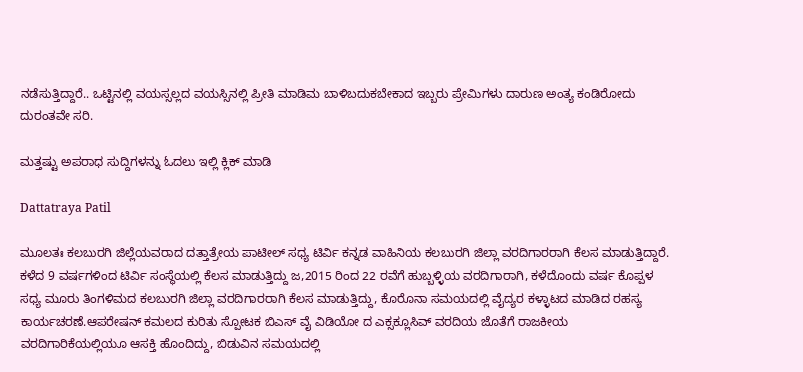ನಡೆಸುತ್ತಿದ್ದಾರೆ.. ಒಟ್ಟಿನಲ್ಲಿ ವಯಸ್ಸಲ್ಲದ ವಯಸ್ಸಿನಲ್ಲಿ ಪ್ರೀತಿ ಮಾಡಿಮ ಬಾಳಿಬದುಕಬೇಕಾದ ಇಬ್ಬರು ಪ್ರೇಮಿಗಳು ದಾರುಣ ಅಂತ್ಯ ಕಂಡಿರೋದು ದುರಂತವೇ ಸರಿ.

ಮತ್ತಷ್ಟು ಅಪರಾಧ ಸುದ್ದಿಗಳನ್ನು ಓದಲು ಇಲ್ಲಿ ಕ್ಲಿಕ್ ಮಾಡಿ

Dattatraya Patil

ಮೂಲತಃ ಕಲಬುರಗಿ ಜಿಲ್ಲೆಯವರಾದ ದತ್ತಾತ್ರೇಯ ಪಾಟೀಲ್ ಸಧ್ಯ ಟಿರ್ವಿ ಕನ್ನಡ ವಾಹಿನಿಯ ಕಲಬುರಗಿ ಜಿಲ್ಲಾ ವರದಿಗಾರರಾಗಿ ಕೆಲಸ ಮಾಡುತ್ತಿದ್ದಾರೆ. ಕಳೆದ 9 ವರ್ಷಗಳಿಂದ ಟಿರ್ವಿ ಸಂಸ್ಥೆಯಲ್ಲಿ ಕೆಲಸ‌ ಮಾಡುತ್ತಿದ್ದು ಜ,2015 ರಿಂದ 22 ರವೆಗೆ ಹುಬ್ಬಳ್ಳಿಯ ವರದಿಗಾರಾಗಿ, ಕಳೆದೊಂದು ವರ್ಷ ಕೊಪ್ಪಳ ಸಧ್ಯ ಮೂರು ತಿಂಗಳಿಮದ ಕಲಬುರಗಿ ಜಿಲ್ಲಾ ವರದಿಗಾರರಾಗಿ ಕೆಲಸ ಮಾಡುತ್ತಿದ್ದು, ಕೊರೊನಾ ಸಮಯದಲ್ಲಿ ವೈದ್ಯರ ಕಳ್ಳಾಟದ ಮಾಡಿದ ರಹಸ್ಯ ಕಾರ್ಯಚರಣೆ.ಆಪರೇಷನ್ ಕಮಲದ ಕುರಿತು ಸ್ಪೋಟಕ ಬಿಎಸ್ ವೈ ವಿಡಿಯೋ ದ ಎಕ್ಸಕ್ಲೂಸಿವ್ ವರದಿಯ ಜೊತೆಗೆ ರಾಜಕೀಯ ವರದಿಗಾರಿಕೆಯಲ್ಲಿಯೂ ಆಸಕ್ತಿ ಹೊಂದಿದ್ದು, ಬಿಡುವಿನ ಸಮಯದಲ್ಲಿ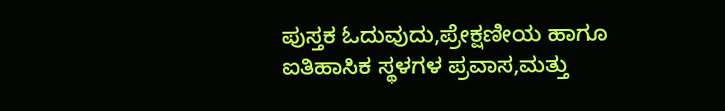ಪುಸ್ತಕ ಓದುವುದು,ಪ್ರೇಕ್ಷಣೀಯ ಹಾಗೂ ಐತಿಹಾಸಿಕ ಸ್ಥಳಗಳ ಪ್ರವಾಸ,ಮತ್ತು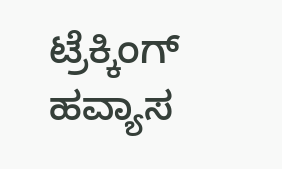ಟ್ರೆಕ್ಕಿಂಗ್ ಹವ್ಯಾಸ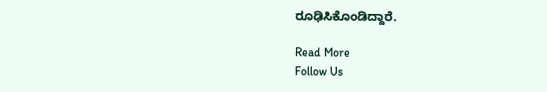ರೂಢಿಸಿಕೊಂಡಿದ್ದಾರೆ.

Read More
Follow Us